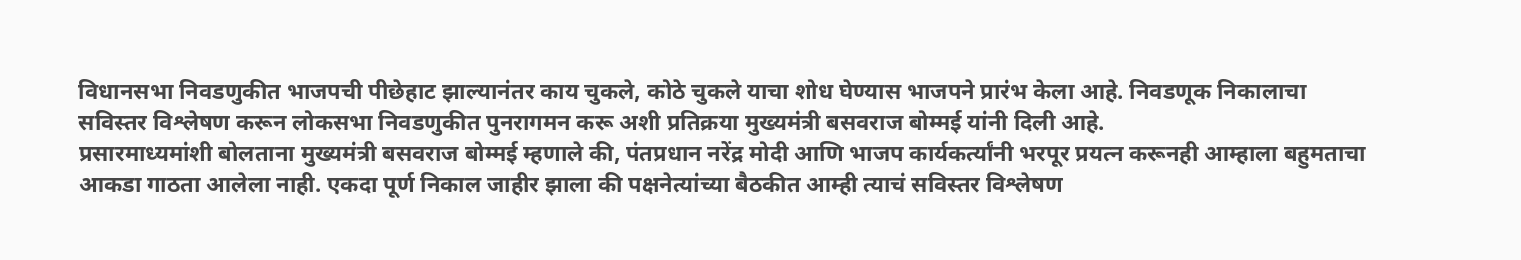विधानसभा निवडणुकीत भाजपची पीछेहाट झाल्यानंतर काय चुकले, कोठे चुकले याचा शोध घेण्यास भाजपने प्रारंभ केला आहे. निवडणूक निकालाचा सविस्तर विश्लेषण करून लोकसभा निवडणुकीत पुनरागमन करू अशी प्रतिक्रया मुख्यमंत्री बसवराज बोम्मई यांनी दिली आहे.
प्रसारमाध्यमांशी बोलताना मुख्यमंत्री बसवराज बोम्मई म्हणाले की, पंतप्रधान नरेंद्र मोदी आणि भाजप कार्यकर्त्यांनी भरपूर प्रयत्न करूनही आम्हाला बहुमताचा आकडा गाठता आलेला नाही. एकदा पूर्ण निकाल जाहीर झाला की पक्षनेत्यांच्या बैठकीत आम्ही त्याचं सविस्तर विश्लेषण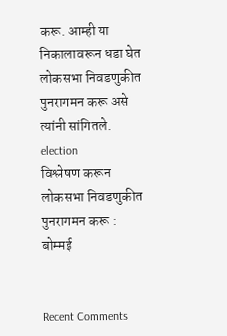करू. आम्ही या निकालावरून धडा घेत लोकसभा निवडणुकीत पुनरागमन करू असे त्यांनी सांगितले.
election
विश्लेषण करून लोकसभा निवडणुकीत पुनरागमन करू : बोम्मई


Recent Comments